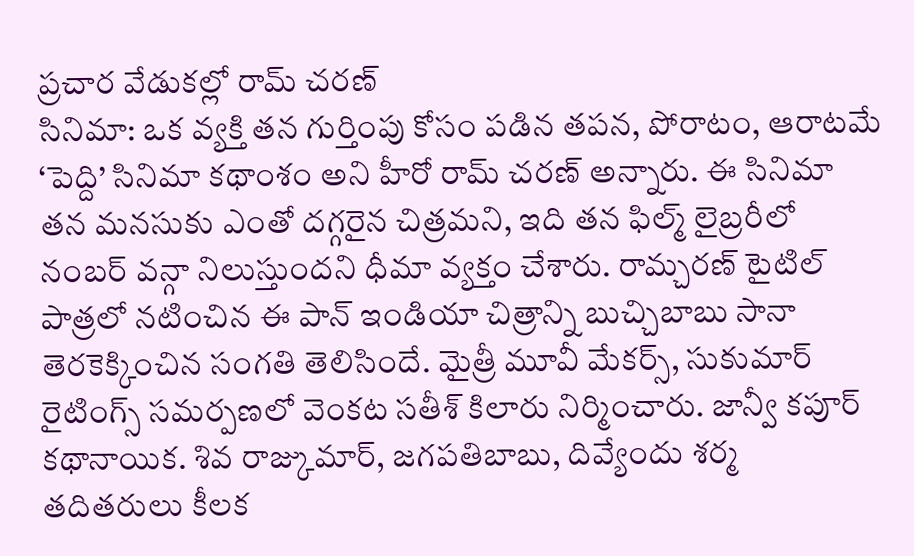ప్రచార వేడుకల్లో రామ్ చరణ్
సినిమా: ఒక వ్యక్తి తన గుర్తింపు కోసం పడిన తపన, పోరాటం, ఆరాటమే ‘పెద్ది’ సినిమా కథాంశం అని హీరో రామ్ చరణ్ అన్నారు. ఈ సినిమా తన మనసుకు ఎంతో దగ్గరైన చిత్రమని, ఇది తన ఫిల్మ్ లైబ్రరీలో నంబర్ వన్గా నిలుస్తుందని ధీమా వ్యక్తం చేశారు. రామ్చరణ్ టైటిల్ పాత్రలో నటించిన ఈ పాన్ ఇండియా చిత్రాన్ని బుచ్చిబాబు సానా తెరకెక్కించిన సంగతి తెలిసిందే. మైత్రీ మూవీ మేకర్స్, సుకుమార్ రైటింగ్స్ సమర్పణలో వెంకట సతీశ్ కిలారు నిర్మించారు. జాన్వీ కపూర్ కథానాయిక. శివ రాజ్కుమార్, జగపతిబాబు, దివ్యేందు శర్మ తదితరులు కీలక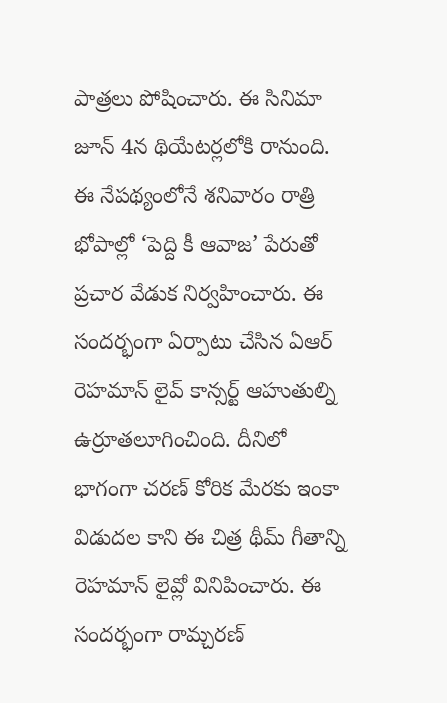పాత్రలు పోషించారు. ఈ సినిమా జూన్ 4న థియేటర్లలోకి రానుంది. ఈ నేపథ్యంలోనే శనివారం రాత్రి భోపాల్లో ‘పెద్ది కీ ఆవాజ’ పేరుతో ప్రచార వేడుక నిర్వహించారు. ఈ సందర్భంగా ఏర్పాటు చేసిన ఏఆర్ రెహమాన్ లైవ్ కాన్సర్ట్ ఆహుతుల్ని ఉర్రూతలూగించింది. దీనిలో భాగంగా చరణ్ కోరిక మేరకు ఇంకా విడుదల కాని ఈ చిత్ర థీమ్ గీతాన్ని రెహమాన్ లైవ్లో వినిపించారు. ఈ సందర్భంగా రామ్చరణ్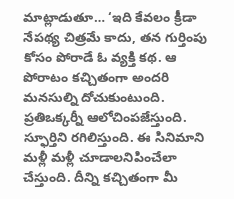మాట్లాడుతూ… ‘ఇది కేవలం క్రీడా నేపథ్య చిత్రమే కాదు, తన గుర్తింపు కోసం పోరాడే ఓ వ్యక్తి కథ. ఆ పోరాటం కచ్చితంగా అందరి మనసుల్ని దోచుకుంటుంది. ప్రతిఒక్కర్నీ ఆలోచింపజేస్తుంది. స్ఫూర్తిని రగిలిస్తుంది. ఈ సినిమాని మళ్లీ మళ్లీ చూడాలనిపించేలా చేస్తుంది. దీన్ని కచ్చితంగా మీ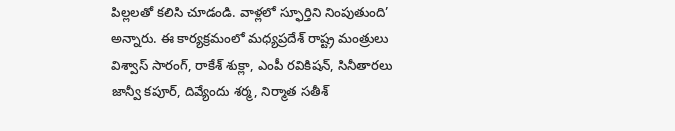పిల్లలతో కలిసి చూడండి. వాళ్లలో స్ఫూర్తిని నింపుతుంది’ అన్నారు. ఈ కార్యక్రమంలో మధ్యప్రదేశ్ రాష్ట్ర మంత్రులు విశ్వాస్ సారంగ్, రాకేశ్ శుక్లా, ఎంపీ రవికిషన్, సినీతారలు జాన్వీ కపూర్, దివ్యేందు శర్మ, నిర్మాత సతీశ్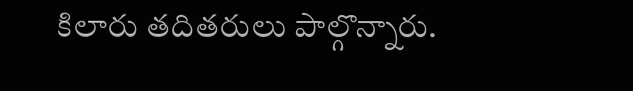కిలారు తదితరులు పాల్గొన్నారు.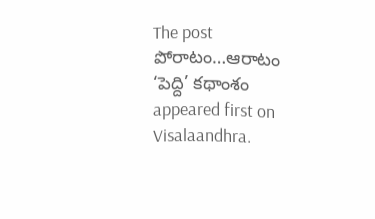The post పోరాటం…ఆరాటం ‘పెద్ది’ కథాంశం appeared first on Visalaandhra.